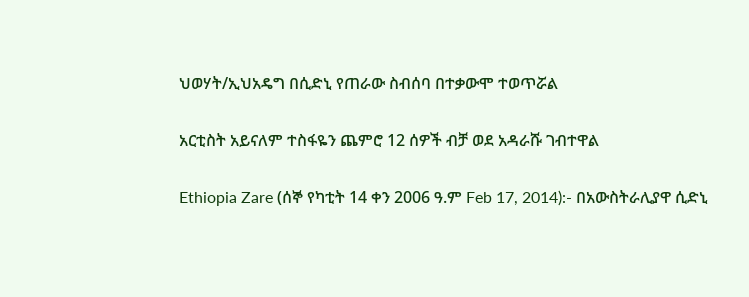ህወሃት/ኢህአዴግ በሲድኒ የጠራው ስብሰባ በተቃውሞ ተወጥሯል

አርቲስት አይናለም ተስፋዬን ጨምሮ 12 ሰዎች ብቻ ወደ አዳራሹ ገብተዋል

Ethiopia Zare (ሰኞ የካቲት 14 ቀን 2006 ዓ.ም Feb 17, 2014):- በአውስትራሊያዋ ሲድኒ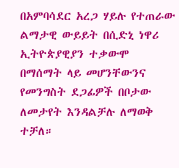በአምባሳደር አረጋ ሃይሉ የተጠራው ልማታዊ ውይይት በሲድኒ ነዋሪ ኢትዮጵያዊያን ተቃውሞ በማሰማት ላይ መሆንቸውንና የመንግስት ደጋፊዎች በቦታው ለመታየት እንዳልቻሉ ለማወቅ ተቻለ።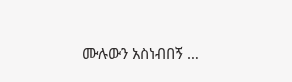ሙሉውን አስነብበኝ …